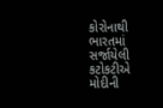કોરોનાથી ભારતમાં સર્જાયેલી કટોકટીએ મોદીની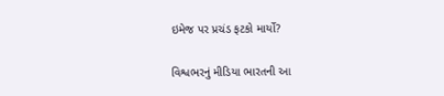ઇમેજ પર પ્રચંડ ફટકો માર્યો?

વિશ્વભરનું મીડિયા ભારતની આ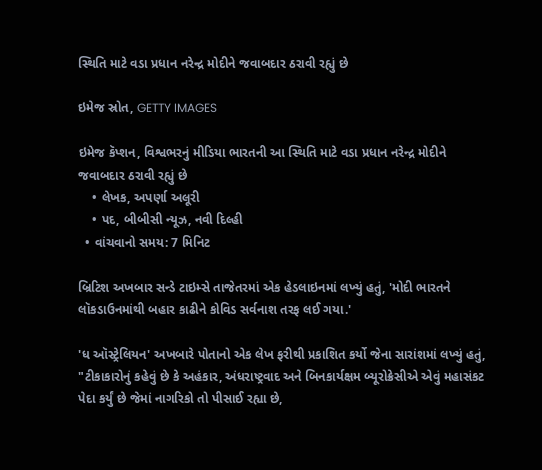સ્થિતિ માટે વડા પ્રધાન નરેન્દ્ર મોદીને જવાબદાર ઠરાવી રહ્યું છે

ઇમેજ સ્રોત, GETTY IMAGES

ઇમેજ કૅપ્શન, વિશ્વભરનું મીડિયા ભારતની આ સ્થિતિ માટે વડા પ્રધાન નરેન્દ્ર મોદીને જવાબદાર ઠરાવી રહ્યું છે
    • લેખક, અપર્ણા અલૂરી
    • પદ, બીબીસી ન્યૂઝ, નવી દિલ્હી
  • વાંચવાનો સમય: 7 મિનિટ

બ્રિટિશ અખબાર સન્ડે ટાઇમ્સે તાજેતરમાં એક હેડલાઇનમાં લખ્યું હતું, 'મોદી ભારતને લૉકડાઉનમાંથી બહાર કાઢીને કોવિડ સર્વનાશ તરફ લઈ ગયા.'

'ધ ઑસ્ટ્રેલિયન' અખબારે પોતાનો એક લેખ ફરીથી પ્રકાશિત કર્યો જેના સારાંશમાં લખ્યું હતું, "ટીકાકારોનું કહેવું છે કે અહંકાર, અંધરાષ્ટ્રવાદ અને બિનકાર્યક્ષમ બ્યૂરોક્રેસીએ એવું મહાસંકટ પેદા કર્યું છે જેમાં નાગરિકો તો પીસાઈ રહ્યા છે,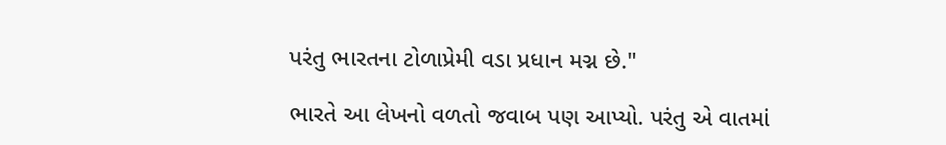પરંતુ ભારતના ટોળાપ્રેમી વડા પ્રધાન મગ્ન છે."

ભારતે આ લેખનો વળતો જવાબ પણ આપ્યો. પરંતુ એ વાતમાં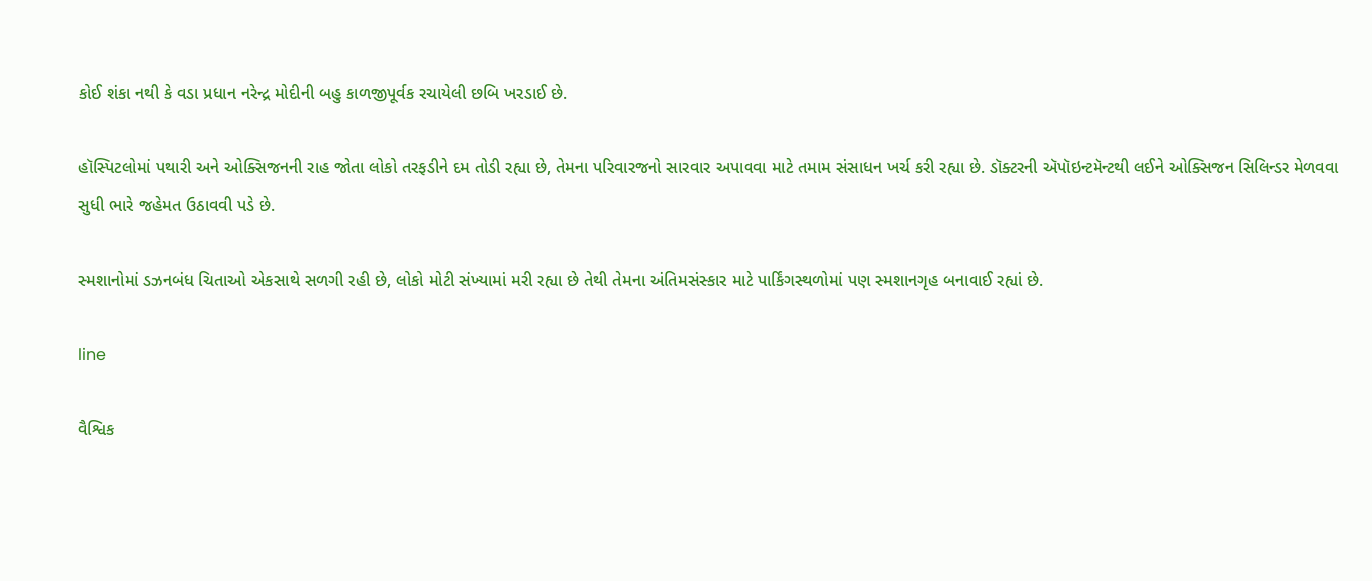કોઈ શંકા નથી કે વડા પ્રધાન નરેન્દ્ર મોદીની બહુ કાળજીપૂર્વક રચાયેલી છબિ ખરડાઈ છે.

હૉસ્પિટલોમાં પથારી અને ઓક્સિજનની રાહ જોતા લોકો તરફડીને દમ તોડી રહ્યા છે, તેમના પરિવારજનો સારવાર અપાવવા માટે તમામ સંસાધન ખર્ચ કરી રહ્યા છે. ડૉક્ટરની ઍપૉઇન્ટમૅન્ટથી લઈને ઓક્સિજન સિલિન્ડર મેળવવા સુધી ભારે જહેમત ઉઠાવવી પડે છે.

સ્મશાનોમાં ડઝનબંધ ચિતાઓ એકસાથે સળગી રહી છે, લોકો મોટી સંખ્યામાં મરી રહ્યા છે તેથી તેમના અંતિમસંસ્કાર માટે પાર્કિંગસ્થળોમાં પણ સ્મશાનગૃહ બનાવાઈ રહ્યાં છે.

line

વૈશ્વિક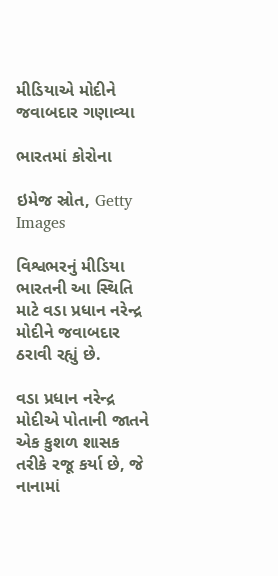મીડિયાએ મોદીને જવાબદાર ગણાવ્યા

ભારતમાં કોરોના

ઇમેજ સ્રોત, Getty Images

વિશ્વભરનું મીડિયા ભારતની આ સ્થિતિ માટે વડા પ્રધાન નરેન્દ્ર મોદીને જવાબદાર ઠરાવી રહ્યું છે.

વડા પ્રધાન નરેન્દ્ર મોદીએ પોતાની જાતને એક કુશળ શાસક તરીકે રજૂ કર્યા છે, જે નાનામાં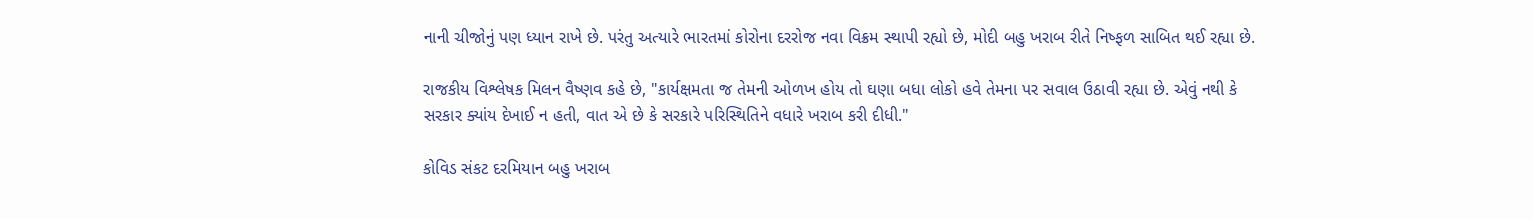નાની ચીજોનું પણ ધ્યાન રાખે છે. પરંતુ અત્યારે ભારતમાં કોરોના દરરોજ નવા વિક્રમ સ્થાપી રહ્યો છે, મોદી બહુ ખરાબ રીતે નિષ્ફળ સાબિત થઈ રહ્યા છે.

રાજકીય વિશ્લેષક મિલન વૈષ્ણવ કહે છે, "કાર્યક્ષમતા જ તેમની ઓળખ હોય તો ઘણા બધા લોકો હવે તેમના પર સવાલ ઉઠાવી રહ્યા છે. એવું નથી કે સરકાર ક્યાંય દેખાઈ ન હતી, વાત એ છે કે સરકારે પરિસ્થિતિને વધારે ખરાબ કરી દીધી."

કોવિડ સંકટ દરમિયાન બહુ ખરાબ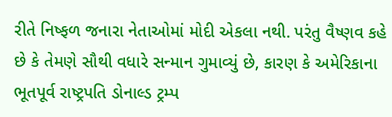રીતે નિષ્ફળ જનારા નેતાઓમાં મોદી એકલા નથી. પરંતુ વૈષ્ણવ કહે છે કે તેમણે સૌથી વધારે સન્માન ગુમાવ્યું છે, કારણ કે અમેરિકાના ભૂતપૂર્વ રાષ્ટ્રપતિ ડોનાલ્ડ ટ્રમ્પ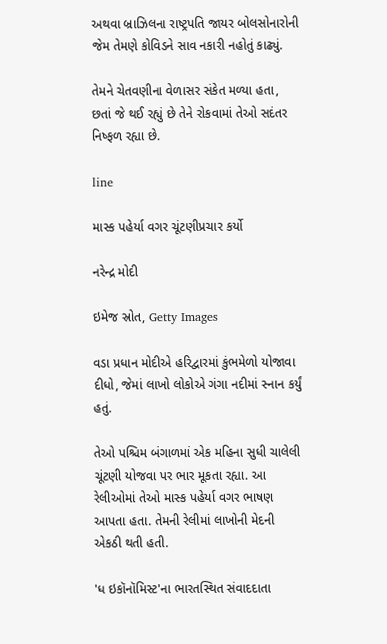અથવા બ્રાઝિલના રાષ્ટ્રપતિ જાયર બોલસોનારોની જેમ તેમણે કોવિડને સાવ નકારી નહોતું કાઢ્યું.

તેમને ચેતવણીના વેળાસર સંકેત મળ્યા હતા, છતાં જે થઈ રહ્યું છે તેને રોકવામાં તેઓ સદંતર નિષ્ફળ રહ્યા છે.

line

માસ્ક પહેર્યા વગર ચૂંટણીપ્રચાર કર્યો

નરેન્દ્ર મોદી

ઇમેજ સ્રોત, Getty Images

વડા પ્રધાન મોદીએ હરિદ્વારમાં કુંભમેળો યોજાવા દીધો, જેમાં લાખો લોકોએ ગંગા નદીમાં સ્નાન કર્યું હતું.

તેઓ પશ્ચિમ બંગાળમાં એક મહિના સુધી ચાલેલી ચૂંટણી યોજવા પર ભાર મૂકતા રહ્યા. આ રેલીઓમાં તેઓ માસ્ક પહેર્યા વગર ભાષણ આપતા હતા. તેમની રેલીમાં લાખોની મેદની એકઠી થતી હતી.

'ધ ઇકૉનૉમિસ્ટ'ના ભારતસ્થિત સંવાદદાતા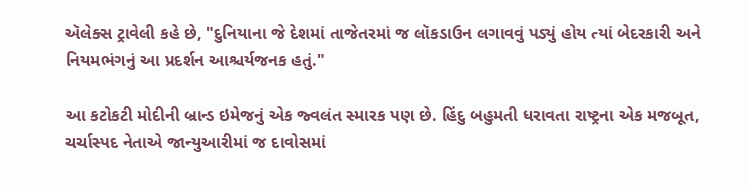ઍલેક્સ ટ્રાવેલી કહે છે, "દુનિયાના જે દેશમાં તાજેતરમાં જ લૉકડાઉન લગાવવું પડ્યું હોય ત્યાં બેદરકારી અને નિયમભંગનું આ પ્રદર્શન આશ્ચર્યજનક હતું."

આ કટોકટી મોદીની બ્રાન્ડ ઇમેજનું એક જ્વલંત સ્મારક પણ છે. હિંદુ બહુમતી ધરાવતા રાષ્ટ્રના એક મજબૂત, ચર્ચાસ્પદ નેતાએ જાન્યુઆરીમાં જ દાવોસમાં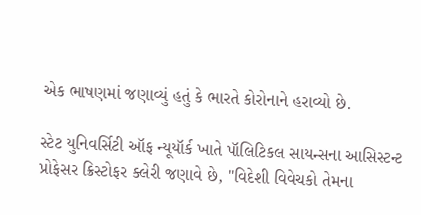એક ભાષણમાં જણાવ્યું હતું કે ભારતે કોરોનાને હરાવ્યો છે.

સ્ટેટ યુનિવર્સિટી ઑફ ન્યૂયૉર્ક ખાતે પૉલિટિકલ સાયન્સના આસિસ્ટન્ટ પ્રોફેસર ક્રિસ્ટોફર ક્લેરી જણાવે છે, "વિદેશી વિવેચકો તેમના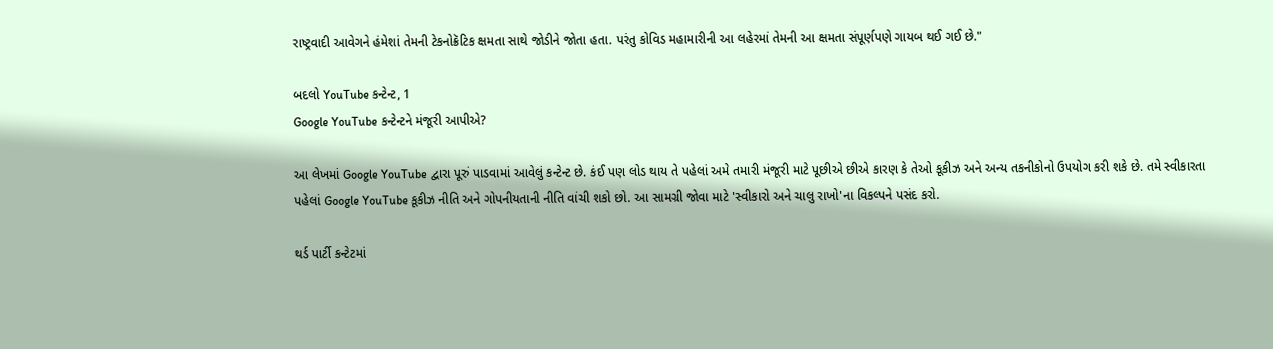રાષ્ટ્રવાદી આવેગને હંમેશાં તેમની ટેકનોક્રૅટિક ક્ષમતા સાથે જોડીને જોતા હતા. પરંતુ કોવિડ મહામારીની આ લહેરમાં તેમની આ ક્ષમતા સંપૂર્ણપણે ગાયબ થઈ ગઈ છે."

બદલો YouTube કન્ટેન્ટ, 1
Google YouTube કન્ટેન્ટને મંજૂરી આપીએ?

આ લેખમાં Google YouTube દ્વારા પૂરું પાડવામાં આવેલું કન્ટેન્ટ છે. કંઈ પણ લોડ થાય તે પહેલાં અમે તમારી મંજૂરી માટે પૂછીએ છીએ કારણ કે તેઓ કૂકીઝ અને અન્ય તકનીકોનો ઉપયોગ કરી શકે છે. તમે સ્વીકારતા પહેલાં Google YouTube કૂકીઝ નીતિ અને ગોપનીયતાની નીતિ વાંચી શકો છો. આ સામગ્રી જોવા માટે 'સ્વીકારો અને ચાલુ રાખો'ના વિકલ્પને પસંદ કરો.

થર્ડ પાર્ટી કન્ટેટમાં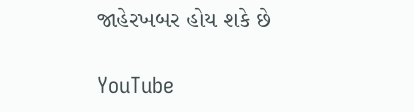જાહેરખબર હોય શકે છે

YouTube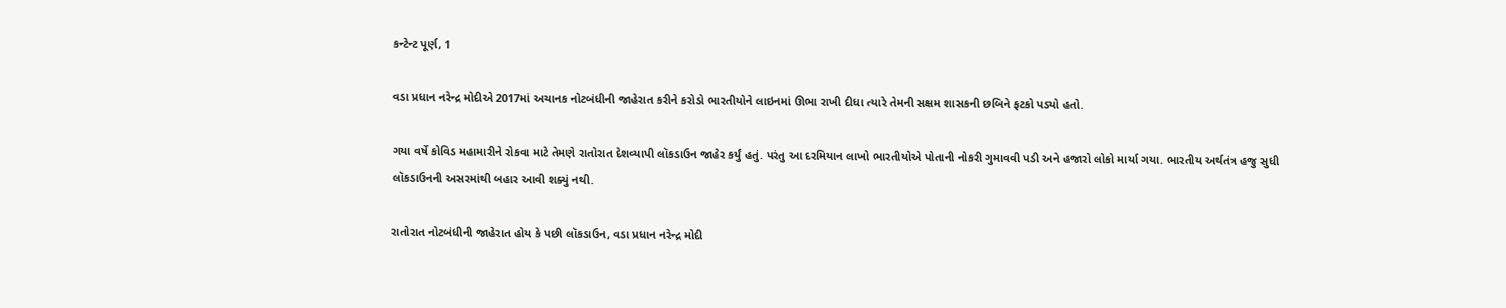કન્ટેન્ટ પૂર્ણ, 1

વડા પ્રધાન નરેન્દ્ર મોદીએ 2017માં અચાનક નોટબંધીની જાહેરાત કરીને કરોડો ભારતીયોને લાઇનમાં ઊભા રાખી દીધા ત્યારે તેમની સક્ષમ શાસકની છબિને ફટકો પડ્યો હતો.

ગયા વર્ષે કોવિડ મહામારીને રોકવા માટે તેમણે રાતોરાત દેશવ્યાપી લૉકડાઉન જાહેર કર્યું હતું. પરંતુ આ દરમિયાન લાખો ભારતીયોએ પોતાની નોકરી ગુમાવવી પડી અને હજારો લોકો માર્યા ગયા. ભારતીય અર્થતંત્ર હજુ સુધી લૉકડાઉનની અસરમાંથી બહાર આવી શક્યું નથી.

રાતોરાત નોટબંધીની જાહેરાત હોય કે પછી લૉકડાઉન, વડા પ્રધાન નરેન્દ્ર મોદી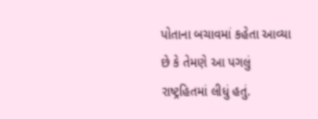પોતાના બચાવમાં કહેતા આવ્યા છે કે તેમણે આ પગલું રાષ્ટ્રહિતમાં લીધું હતું.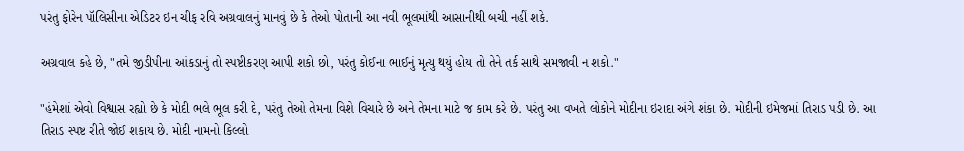પરંતુ ફોરેન પૉલિસીના એડિટર ઇન ચીફ રવિ અગ્રવાલનું માનવું છે કે તેઓ પોતાની આ નવી ભૂલમાંથી આસાનીથી બચી નહીં શકે.

અગ્રવાલ કહે છે, "તમે જીડીપીના આંકડાનું તો સ્પષ્ટીકરણ આપી શકો છો, પરંતુ કોઈના ભાઈનું મૃત્યુ થયું હોય તો તેને તર્ક સાથે સમજાવી ન શકો."

"હંમેશાં એવો વિશ્વાસ રહ્યો છે કે મોદી ભલે ભૂલ કરી દે, પરંતુ તેઓ તેમના વિશે વિચારે છે અને તેમના માટે જ કામ કરે છે. પરંતુ આ વખતે લોકોને મોદીના ઇરાદા અંગે શંકા છે. મોદીની ઇમેજમાં તિરાડ પડી છે. આ તિરાડ સ્પષ્ટ રીતે જોઈ શકાય છે. મોદી નામનો કિલ્લો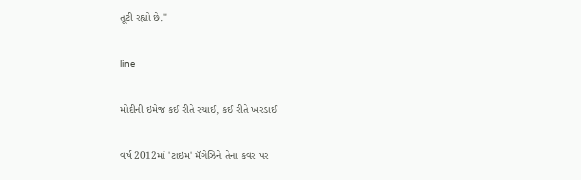તૂટી રહ્યો છે."

line

મોદીની ઇમેજ કઈ રીતે રચાઈ, કઈ રીતે ખરડાઈ

વર્ષ 2012માં 'ટાઇમ' મૅગેઝિને તેના કવર પર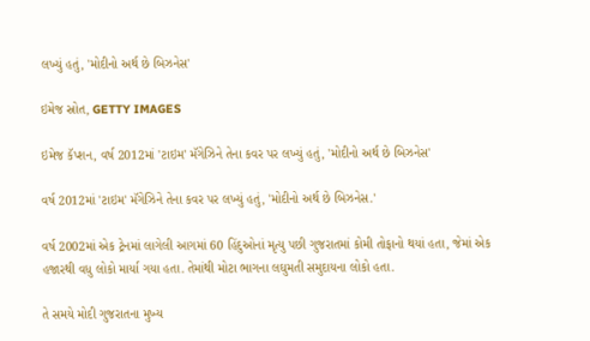લખ્યું હતું, 'મોદીનો અર્થ છે બિઝનેસ'

ઇમેજ સ્રોત, GETTY IMAGES

ઇમેજ કૅપ્શન, વર્ષ 2012માં 'ટાઇમ' મૅગેઝિને તેના કવર પર લખ્યું હતું, 'મોદીનો અર્થ છે બિઝનેસ'

વર્ષ 2012માં 'ટાઇમ' મૅગેઝિને તેના કવર પર લખ્યું હતું, 'મોદીનો અર્થ છે બિઝનેસ.'

વર્ષ 2002માં એક ટ્રેનમાં લાગેલી આગમાં 60 હિંદુઓનાં મૃત્યુ પછી ગુજરાતમાં કોમી તોફાનો થયાં હતા, જેમાં એક હજારથી વધુ લોકો માર્યા ગયા હતા. તેમાંથી મોટા ભાગના લઘુમતી સમુદાયના લોકો હતા.

તે સમયે મોદી ગુજરાતના મુખ્ય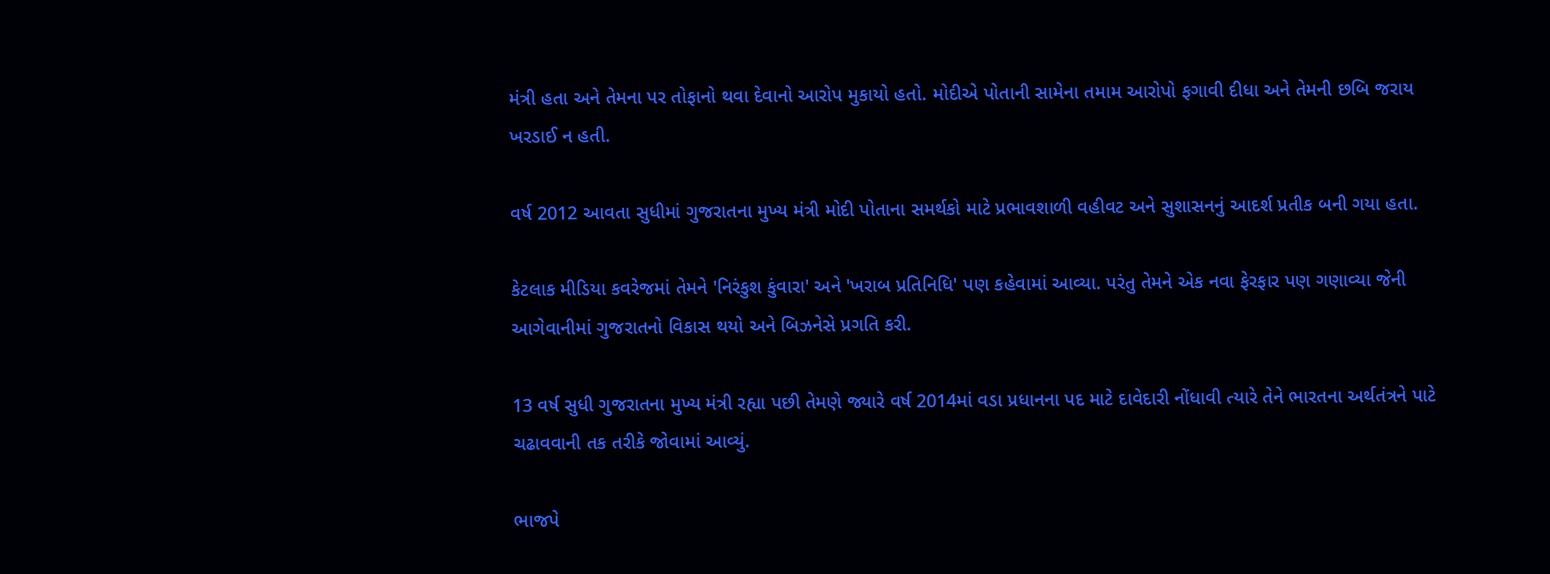મંત્રી હતા અને તેમના પર તોફાનો થવા દેવાનો આરોપ મુકાયો હતો. મોદીએ પોતાની સામેના તમામ આરોપો ફગાવી દીધા અને તેમની છબિ જરાય ખરડાઈ ન હતી.

વર્ષ 2012 આવતા સુધીમાં ગુજરાતના મુખ્ય મંત્રી મોદી પોતાના સમર્થકો માટે પ્રભાવશાળી વહીવટ અને સુશાસનનું આદર્શ પ્રતીક બની ગયા હતા.

કેટલાક મીડિયા કવરેજમાં તેમને 'નિરંકુશ કુંવારા' અને 'ખરાબ પ્રતિનિધિ' પણ કહેવામાં આવ્યા. પરંતુ તેમને એક નવા ફેરફાર પણ ગણાવ્યા જેની આગેવાનીમાં ગુજરાતનો વિકાસ થયો અને બિઝનેસે પ્રગતિ કરી.

13 વર્ષ સુધી ગુજરાતના મુખ્ય મંત્રી રહ્યા પછી તેમણે જ્યારે વર્ષ 2014માં વડા પ્રધાનના પદ માટે દાવેદારી નોંધાવી ત્યારે તેને ભારતના અર્થતંત્રને પાટે ચઢાવવાની તક તરીકે જોવામાં આવ્યું.

ભાજપે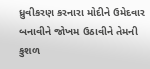ધ્રુવીકરણ કરનારા મોદીને ઉમેદવાર બનાવીને જોખમ ઉઠાવીને તેમની કુશળ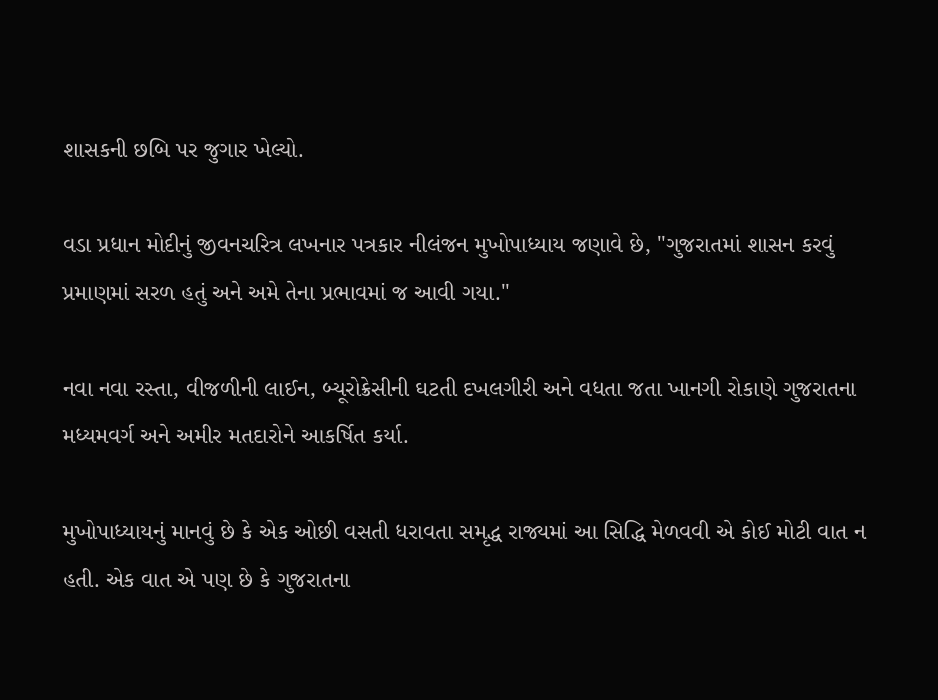શાસકની છબિ પર જુગાર ખેલ્યો.

વડા પ્રધાન મોદીનું જીવનચરિત્ર લખનાર પત્રકાર નીલંજન મુખોપાધ્યાય જણાવે છે, "ગુજરાતમાં શાસન કરવું પ્રમાણમાં સરળ હતું અને અમે તેના પ્રભાવમાં જ આવી ગયા."

નવા નવા રસ્તા, વીજળીની લાઈન, બ્યૂરોક્રેસીની ઘટતી દખલગીરી અને વધતા જતા ખાનગી રોકાણે ગુજરાતના મધ્યમવર્ગ અને અમીર મતદારોને આકર્ષિત કર્યા.

મુખોપાધ્યાયનું માનવું છે કે એક ઓછી વસતી ધરાવતા સમૃદ્ધ રાજ્યમાં આ સિદ્ધિ મેળવવી એ કોઈ મોટી વાત ન હતી. એક વાત એ પણ છે કે ગુજરાતના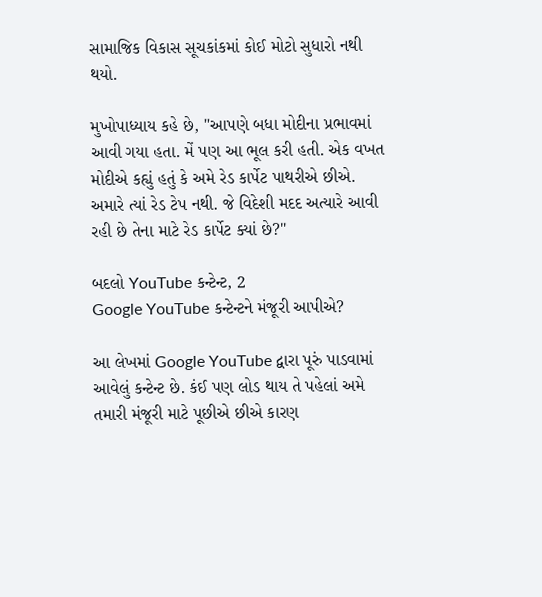સામાજિક વિકાસ સૂચકાંકમાં કોઈ મોટો સુધારો નથી થયો.

મુખોપાધ્યાય કહે છે, "આપણે બધા મોદીના પ્રભાવમાં આવી ગયા હતા. મેં પણ આ ભૂલ કરી હતી. એક વખત મોદીએ કહ્યું હતું કે અમે રેડ કાર્પેટ પાથરીએ છીએ. અમારે ત્યાં રેડ ટેપ નથી. જે વિદેશી મદદ અત્યારે આવી રહી છે તેના માટે રેડ કાર્પેટ ક્યાં છે?"

બદલો YouTube કન્ટેન્ટ, 2
Google YouTube કન્ટેન્ટને મંજૂરી આપીએ?

આ લેખમાં Google YouTube દ્વારા પૂરું પાડવામાં આવેલું કન્ટેન્ટ છે. કંઈ પણ લોડ થાય તે પહેલાં અમે તમારી મંજૂરી માટે પૂછીએ છીએ કારણ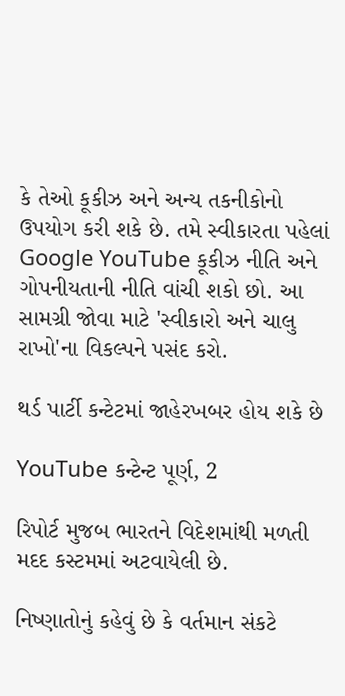કે તેઓ કૂકીઝ અને અન્ય તકનીકોનો ઉપયોગ કરી શકે છે. તમે સ્વીકારતા પહેલાં Google YouTube કૂકીઝ નીતિ અને ગોપનીયતાની નીતિ વાંચી શકો છો. આ સામગ્રી જોવા માટે 'સ્વીકારો અને ચાલુ રાખો'ના વિકલ્પને પસંદ કરો.

થર્ડ પાર્ટી કન્ટેટમાં જાહેરખબર હોય શકે છે

YouTube કન્ટેન્ટ પૂર્ણ, 2

રિપોર્ટ મુજબ ભારતને વિદેશમાંથી મળતી મદદ કસ્ટમમાં અટવાયેલી છે.

નિષ્ણાતોનું કહેવું છે કે વર્તમાન સંકટે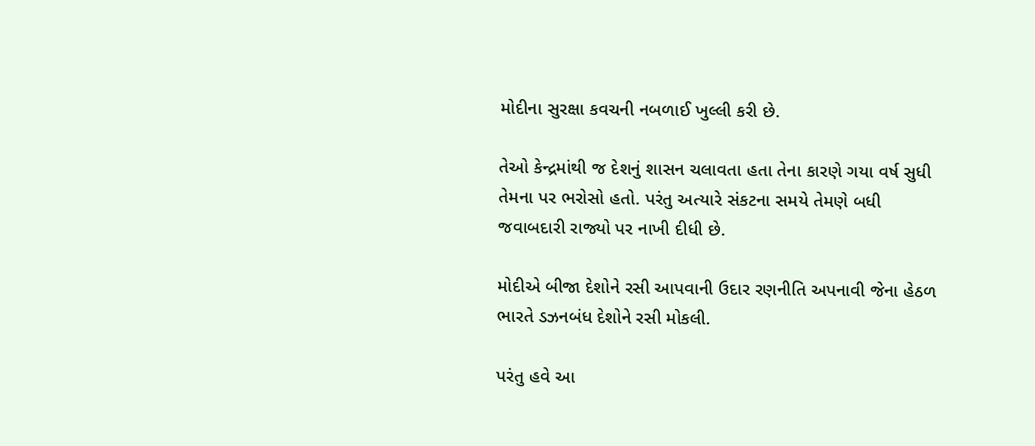મોદીના સુરક્ષા કવચની નબળાઈ ખુલ્લી કરી છે.

તેઓ કેન્દ્રમાંથી જ દેશનું શાસન ચલાવતા હતા તેના કારણે ગયા વર્ષ સુધી તેમના પર ભરોસો હતો. પરંતુ અત્યારે સંકટના સમયે તેમણે બધી જવાબદારી રાજ્યો પર નાખી દીધી છે.

મોદીએ બીજા દેશોને રસી આપવાની ઉદાર રણનીતિ અપનાવી જેના હેઠળ ભારતે ડઝનબંધ દેશોને રસી મોકલી.

પરંતુ હવે આ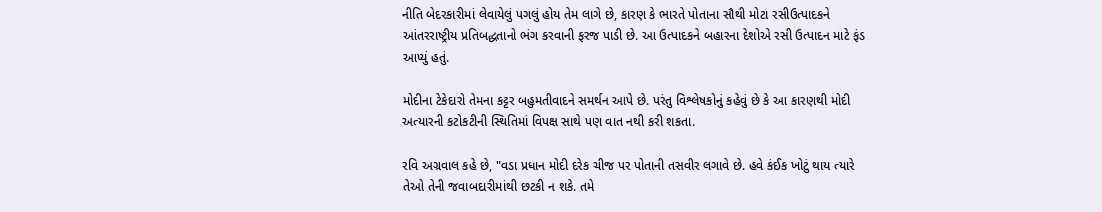નીતિ બેદરકારીમાં લેવાયેલું પગલું હોય તેમ લાગે છે, કારણ કે ભારતે પોતાના સૌથી મોટા રસીઉત્પાદકને આંતરરાષ્ટ્રીય પ્રતિબદ્ધતાનો ભંગ કરવાની ફરજ પાડી છે. આ ઉત્પાદકને બહારના દેશોએ રસી ઉત્પાદન માટે ફંડ આપ્યું હતું.

મોદીના ટેકેદારો તેમના કટ્ટર બહુમતીવાદને સમર્થન આપે છે. પરંતુ વિશ્લેષકોનું કહેવું છે કે આ કારણથી મોદી અત્યારની કટોકટીની સ્થિતિમાં વિપક્ષ સાથે પણ વાત નથી કરી શકતા.

રવિ અગ્રવાલ કહે છે, "વડા પ્રધાન મોદી દરેક ચીજ પર પોતાની તસવીર લગાવે છે. હવે કંઈક ખોટું થાય ત્યારે તેઓ તેની જવાબદારીમાંથી છટકી ન શકે. તમે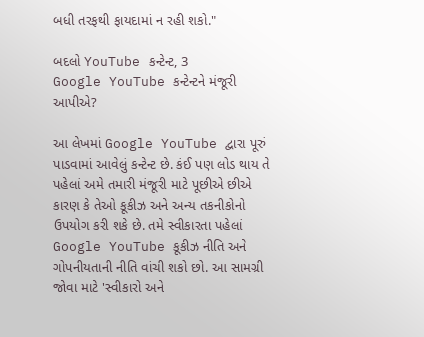બધી તરફથી ફાયદામાં ન રહી શકો."

બદલો YouTube કન્ટેન્ટ, 3
Google YouTube કન્ટેન્ટને મંજૂરી આપીએ?

આ લેખમાં Google YouTube દ્વારા પૂરું પાડવામાં આવેલું કન્ટેન્ટ છે. કંઈ પણ લોડ થાય તે પહેલાં અમે તમારી મંજૂરી માટે પૂછીએ છીએ કારણ કે તેઓ કૂકીઝ અને અન્ય તકનીકોનો ઉપયોગ કરી શકે છે. તમે સ્વીકારતા પહેલાં Google YouTube કૂકીઝ નીતિ અને ગોપનીયતાની નીતિ વાંચી શકો છો. આ સામગ્રી જોવા માટે 'સ્વીકારો અને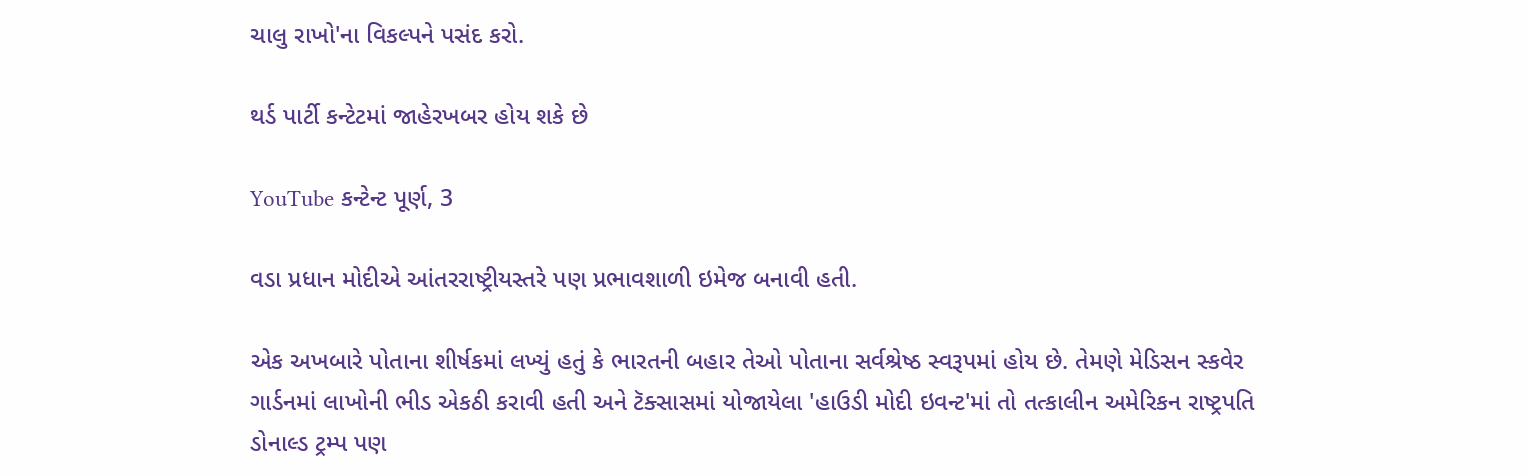ચાલુ રાખો'ના વિકલ્પને પસંદ કરો.

થર્ડ પાર્ટી કન્ટેટમાં જાહેરખબર હોય શકે છે

YouTube કન્ટેન્ટ પૂર્ણ, 3

વડા પ્રધાન મોદીએ આંતરરાષ્ટ્રીયસ્તરે પણ પ્રભાવશાળી ઇમેજ બનાવી હતી.

એક અખબારે પોતાના શીર્ષકમાં લખ્યું હતું કે ભારતની બહાર તેઓ પોતાના સર્વશ્રેષ્ઠ સ્વરૂપમાં હોય છે. તેમણે મેડિસન સ્કવેર ગાર્ડનમાં લાખોની ભીડ એકઠી કરાવી હતી અને ટૅક્સાસમાં યોજાયેલા 'હાઉડી મોદી ઇવન્ટ'માં તો તત્કાલીન અમેરિકન રાષ્ટ્રપતિ ડોનાલ્ડ ટ્રમ્પ પણ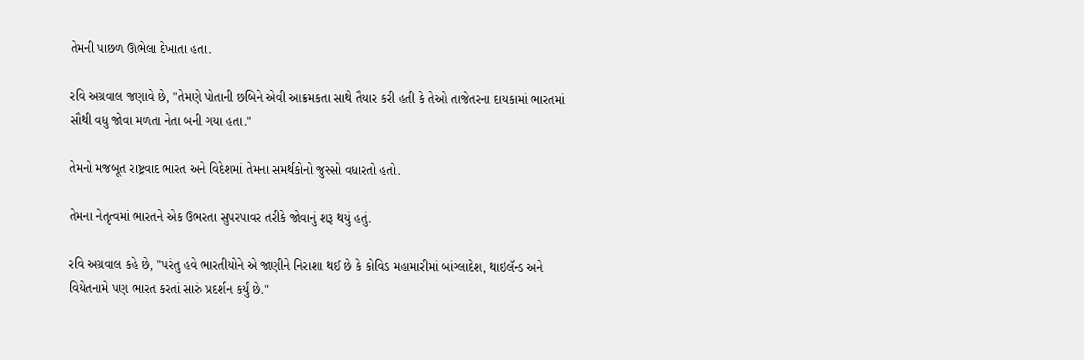તેમની પાછળ ઊભેલા દેખાતા હતા.

રવિ અગ્રવાલ જણાવે છે, "તેમણે પોતાની છબિને એવી આક્રમકતા સાથે તૈયાર કરી હતી કે તેઓ તાજેતરના દાયકામાં ભારતમાં સૌથી વધુ જોવા મળતા નેતા બની ગયા હતા."

તેમનો મજબૂત રાષ્ટ્રવાદ ભારત અને વિદેશમાં તેમના સમર્થકોનો જુસ્સો વધારતો હતો.

તેમના નેતૃત્વમાં ભારતને એક ઉભરતા સુપરપાવર તરીકે જોવાનું શરૂ થયું હતું.

રવિ અગ્રવાલ કહે છે, "પરંતુ હવે ભારતીયોને એ જાણીને નિરાશા થઈ છે કે કોવિડ મહામારીમાં બાંગ્લાદેશ, થાઇલૅન્ડ અને વિયેતનામે પણ ભારત કરતાં સારું પ્રદર્શન કર્યું છે."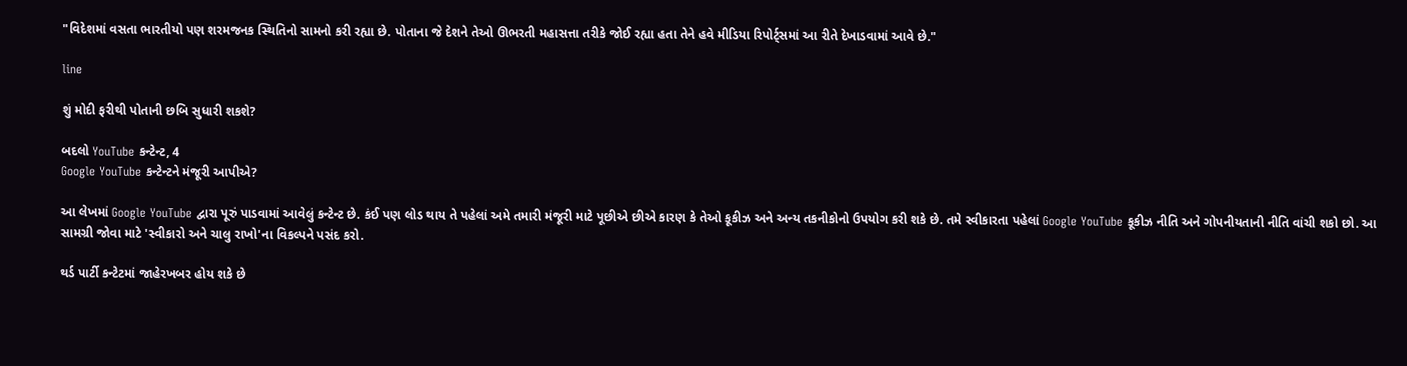"વિદેશમાં વસતા ભારતીયો પણ શરમજનક સ્થિતિનો સામનો કરી રહ્યા છે. પોતાના જે દેશને તેઓ ઊભરતી મહાસત્તા તરીકે જોઈ રહ્યા હતા તેને હવે મીડિયા રિપોર્ટ્સમાં આ રીતે દેખાડવામાં આવે છે."

line

શું મોદી ફરીથી પોતાની છબિ સુધારી શકશે?

બદલો YouTube કન્ટેન્ટ, 4
Google YouTube કન્ટેન્ટને મંજૂરી આપીએ?

આ લેખમાં Google YouTube દ્વારા પૂરું પાડવામાં આવેલું કન્ટેન્ટ છે. કંઈ પણ લોડ થાય તે પહેલાં અમે તમારી મંજૂરી માટે પૂછીએ છીએ કારણ કે તેઓ કૂકીઝ અને અન્ય તકનીકોનો ઉપયોગ કરી શકે છે. તમે સ્વીકારતા પહેલાં Google YouTube કૂકીઝ નીતિ અને ગોપનીયતાની નીતિ વાંચી શકો છો. આ સામગ્રી જોવા માટે 'સ્વીકારો અને ચાલુ રાખો'ના વિકલ્પને પસંદ કરો.

થર્ડ પાર્ટી કન્ટેટમાં જાહેરખબર હોય શકે છે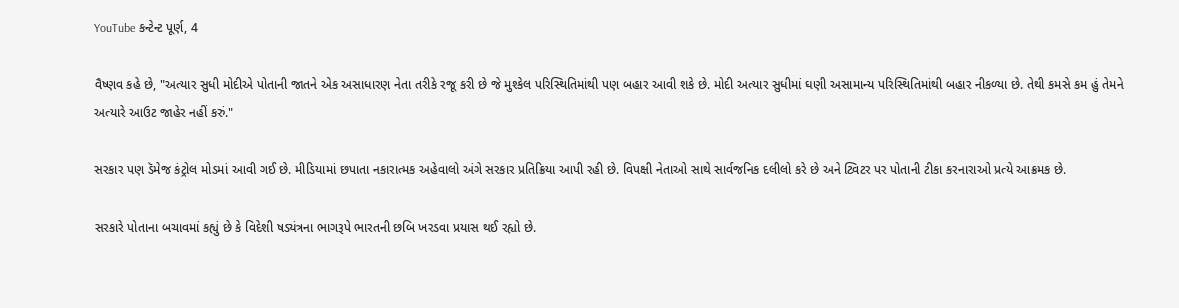YouTube કન્ટેન્ટ પૂર્ણ, 4

વૈષ્ણવ કહે છે, "અત્યાર સુધી મોદીએ પોતાની જાતને એક અસાધારણ નેતા તરીકે રજૂ કરી છે જે મુશ્કેલ પરિસ્થિતિમાંથી પણ બહાર આવી શકે છે. મોદી અત્યાર સુધીમાં ઘણી અસામાન્ય પરિસ્થિતિમાંથી બહાર નીકળ્યા છે. તેથી કમસે કમ હું તેમને અત્યારે આઉટ જાહેર નહીં કરું."

સરકાર પણ ડૅમેજ કંટ્રોલ મોડમાં આવી ગઈ છે. મીડિયામાં છપાતા નકારાત્મક અહેવાલો અંગે સરકાર પ્રતિક્રિયા આપી રહી છે. વિપક્ષી નેતાઓ સાથે સાર્વજનિક દલીલો કરે છે અને ટ્વિટર પર પોતાની ટીકા કરનારાઓ પ્રત્યે આક્રમક છે.

સરકારે પોતાના બચાવમાં કહ્યું છે કે વિદેશી ષડ્યંત્રના ભાગરૂપે ભારતની છબિ ખરડવા પ્રયાસ થઈ રહ્યો છે.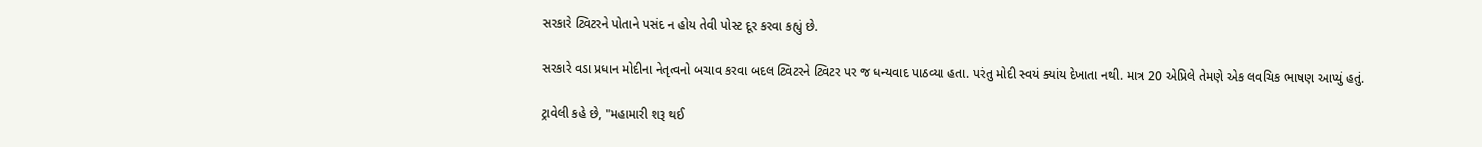સરકારે ટ્વિટરને પોતાને પસંદ ન હોય તેવી પોસ્ટ દૂર કરવા કહ્યું છે.

સરકારે વડા પ્રધાન મોદીના નેતૃત્વનો બચાવ કરવા બદલ ટ્વિટરને ટ્વિટર પર જ ધન્યવાદ પાઠવ્યા હતા. પરંતુ મોદી સ્વયં ક્યાંય દેખાતા નથી. માત્ર 20 એપ્રિલે તેમણે એક લવચિક ભાષણ આપ્યું હતું.

ટ્રાવેલી કહે છે, "મહામારી શરૂ થઈ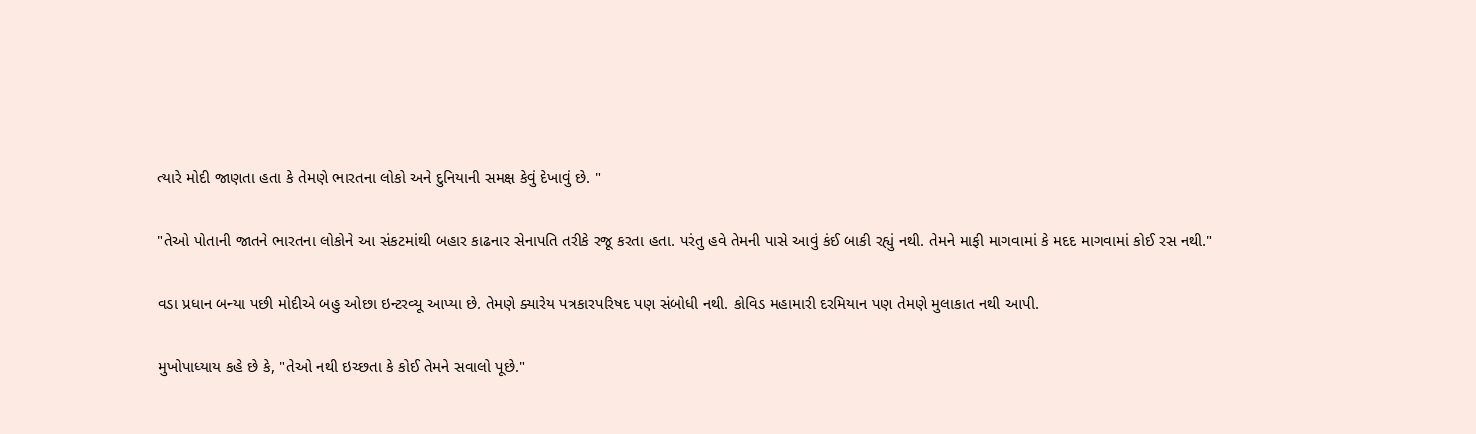ત્યારે મોદી જાણતા હતા કે તેમણે ભારતના લોકો અને દુનિયાની સમક્ષ કેવું દેખાવું છે. "

"તેઓ પોતાની જાતને ભારતના લોકોને આ સંકટમાંથી બહાર કાઢનાર સેનાપતિ તરીકે રજૂ કરતા હતા. પરંતુ હવે તેમની પાસે આવું કંઈ બાકી રહ્યું નથી. તેમને માફી માગવામાં કે મદદ માગવામાં કોઈ રસ નથી."

વડા પ્રધાન બન્યા પછી મોદીએ બહુ ઓછા ઇન્ટરવ્યૂ આપ્યા છે. તેમણે ક્યારેય પત્રકારપરિષદ પણ સંબોધી નથી. કોવિડ મહામારી દરમિયાન પણ તેમણે મુલાકાત નથી આપી.

મુખોપાધ્યાય કહે છે કે, "તેઓ નથી ઇચ્છતા કે કોઈ તેમને સવાલો પૂછે."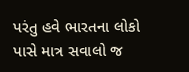પરંતુ હવે ભારતના લોકો પાસે માત્ર સવાલો જ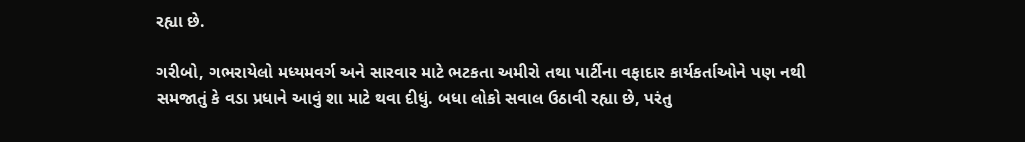રહ્યા છે.

ગરીબો, ગભરાયેલો મધ્યમવર્ગ અને સારવાર માટે ભટકતા અમીરો તથા પાર્ટીના વફાદાર કાર્યકર્તાઓને પણ નથી સમજાતું કે વડા પ્રધાને આવું શા માટે થવા દીધું. બધા લોકો સવાલ ઉઠાવી રહ્યા છે, પરંતુ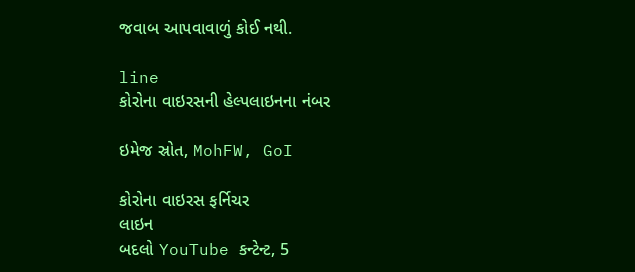જવાબ આપવાવાળું કોઈ નથી.

line
કોરોના વાઇરસની હેલ્પલાઇનના નંબર

ઇમેજ સ્રોત, MohFW, GoI

કોરોના વાઇરસ ફર્નિચર
લાઇન
બદલો YouTube કન્ટેન્ટ, 5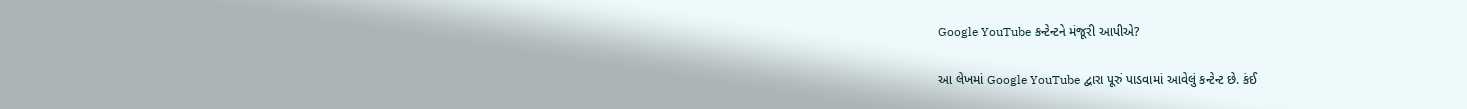Google YouTube કન્ટેન્ટને મંજૂરી આપીએ?

આ લેખમાં Google YouTube દ્વારા પૂરું પાડવામાં આવેલું કન્ટેન્ટ છે. કંઈ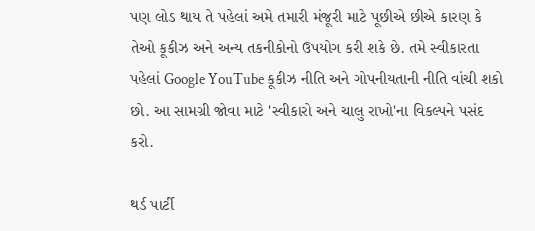પણ લોડ થાય તે પહેલાં અમે તમારી મંજૂરી માટે પૂછીએ છીએ કારણ કે તેઓ કૂકીઝ અને અન્ય તકનીકોનો ઉપયોગ કરી શકે છે. તમે સ્વીકારતા પહેલાં Google YouTube કૂકીઝ નીતિ અને ગોપનીયતાની નીતિ વાંચી શકો છો. આ સામગ્રી જોવા માટે 'સ્વીકારો અને ચાલુ રાખો'ના વિકલ્પને પસંદ કરો.

થર્ડ પાર્ટી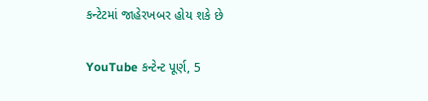કન્ટેટમાં જાહેરખબર હોય શકે છે

YouTube કન્ટેન્ટ પૂર્ણ, 5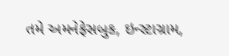તમે અમનેફેસબુક, ઇન્સ્ટાગ્રામ,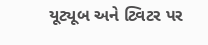યૂટ્યૂબ અને ટ્વિટર પર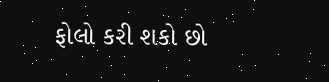ફોલો કરી શકો છો